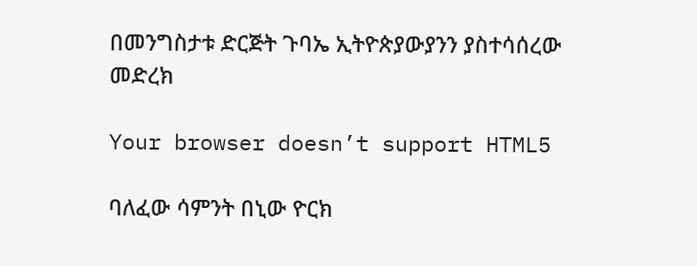በመንግስታቱ ድርጅት ጉባኤ ኢትዮጵያውያንን ያስተሳሰረው መድረክ

Your browser doesn’t support HTML5

ባለፈው ሳምንት በኒው ዮርክ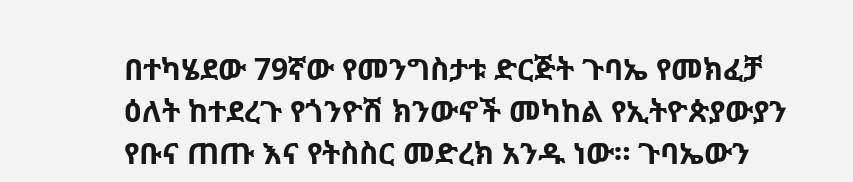በተካሄደው 79ኛው የመንግስታቱ ድርጅት ጉባኤ የመክፈቻ ዕለት ከተደረጉ የጎንዮሽ ክንውኖች መካከል የኢትዮጵያውያን የቡና ጠጡ እና የትስስር መድረክ አንዱ ነው። ጉባኤውን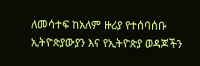ለመሳተፍ ከአለም ዙሪያ የተሰባሰቡ ኢትዮጵያውያን እና የኢትዮጵያ ወዳጆችን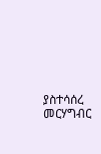ያስተሳሰረ መርሃግብር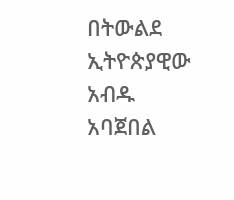በትውልደ ኢትዮጵያዊው አብዱ አባጀበል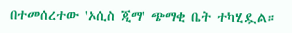በተመሰረተው 'ኦሲስ ጂማ' ጭማቂ ቤት ተካሂዷል።